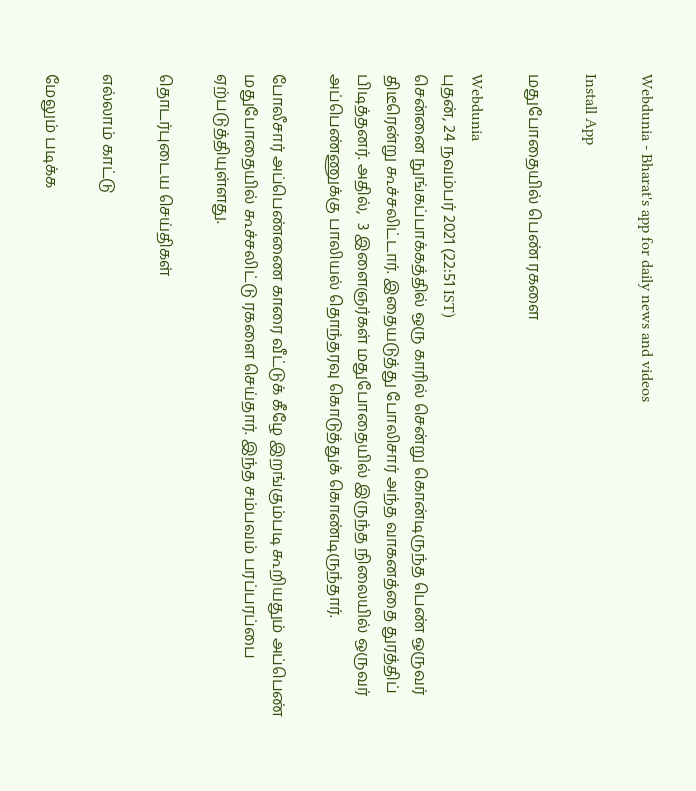Webdunia - Bharat's app for daily news and videos

Install App

மதுபோதையில் பெண் ரகளை

Webdunia
புதன், 24 நவம்பர் 2021 (22:51 IST)
சென்னை நுங்கப்பாக்கத்தில் ஒரு காரில் சென்று கொன்டிருந்த பெண் ஒருவர் திடீரென்று கூச்சலிட்டார். இதையடுத்து போலிசார் அந்த வாகனத்தை துரத்திப் பிடித்தனர். அதில்,  3 இளைஞர்கள் மதுபோதையில் இருந்த நிலையில் ஒருவர் அப்பெண்ணுக்கு பாலியல் தொந்தரவு கொடுத்துக் கொண்டிருந்தார்.

போலீசார் அப்பெண்ணை காரை வீட்டுக் கீழே இறங்கும்படி கூறியதும் அப்பெண் மதுபோதையில் கூச்சலிட்டு ரகளை செய்தார். இந்த சம்பவம் பரப்பரப்பை ஏற்படுத்தியுள்ளது.

தொடர்புடைய செய்திகள்

எல்லாம் காட்டு

மேலும் படிக்க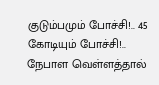குடும்பமும் போச்சி!.. 45 கோடியும் போச்சி!.. நேபாள வெள்ளத்தால்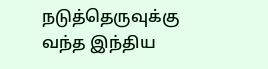நடுத்தெருவுக்கு வந்த இந்திய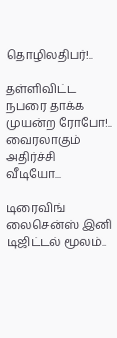தொழிலதிபர்!..

தள்ளிவிட்ட நபரை தாக்க முயன்ற ரோபோ!.. வைரலாகும் அதிர்ச்சி வீடியோ...

டிரைவிங் லைசென்ஸ் இனி டிஜிட்டல் மூலம்..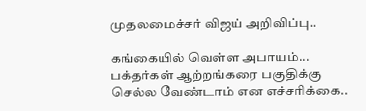முதலமைச்சர் விஜய் அறிவிப்பு..

கங்கையில் வெள்ள அபாயம்... பக்தர்கள் ஆற்றங்கரை பகுதிக்கு செல்ல வேண்டாம் என எச்சரிக்கை..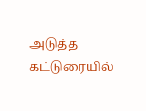அடுத்த கட்டுரையில்